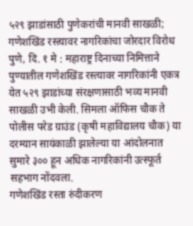५२९ झाडांसाठी पुणेकरांची मानवी साखळी; गणेशखिंड रस्त्यावर नागरिकांचा जोरदार विरोध
पुणे, दि. १ मे : महाराष्ट्र दिनाच्या निमित्ताने पुण्यातील गणेशखिंड रस्त्यावर नागरिकांनी एकत्र येत ५२९ झाडांच्या संरक्षणासाठी भव्य मानवी साखळी उभी केली. सिमला ऑफिस चौक ते पोलीस परेड ग्राउंड (कृषी महाविद्यालय चौक) या दरम्यान सायंकाळी झालेल्या या आंदोलनात सुमारे ३०० हून अधिक नागरिकांनी उत्स्फूर्त सहभाग नोंदवला.
गणेशखिंड रस्ता रुंदीकरण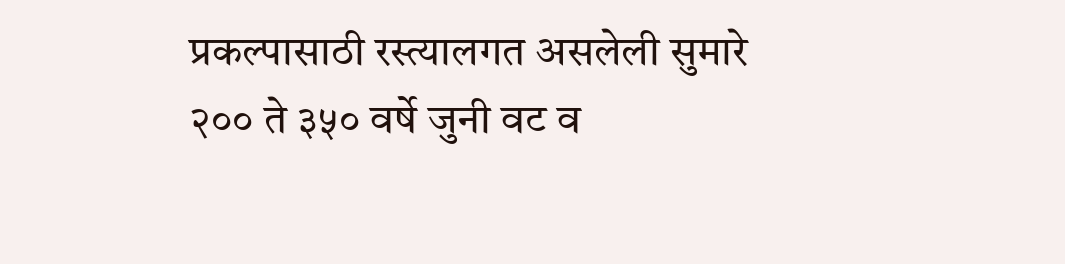प्रकल्पासाठी रस्त्यालगत असलेली सुमारे २०० ते ३५० वर्षे जुनी वट व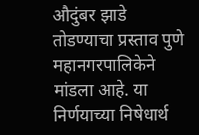औदुंबर झाडे तोडण्याचा प्रस्ताव पुणे महानगरपालिकेने मांडला आहे. या निर्णयाच्या निषेधार्थ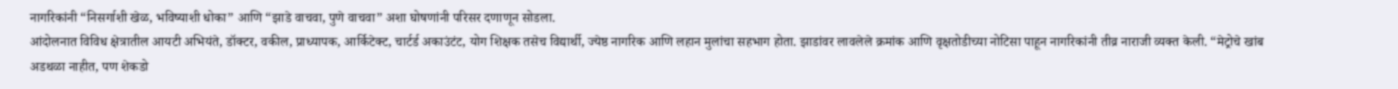नागरिकांनी “निसर्गाशी खेळ, भविष्याशी धोका” आणि “झाडे वाचवा, पुणे वाचवा” अशा घोषणांनी परिसर दणाणून सोडला.
आंदोलनात विविध क्षेत्रातील आयटी अभियंते, डॉक्टर, वकील, प्राध्यापक, आर्किटेक्ट, चार्टर्ड अकाउंटंट, योग शिक्षक तसेच विद्यार्थी, ज्येष्ठ नागरिक आणि लहान मुलांचा सहभाग होता. झाडांवर लावलेले क्रमांक आणि वृक्षतोडीच्या नोटिसा पाहून नागरिकांनी तीव्र नाराजी व्यक्त केली. “मेट्रोचे खांब अडथळा नाहीत, पण शेकडो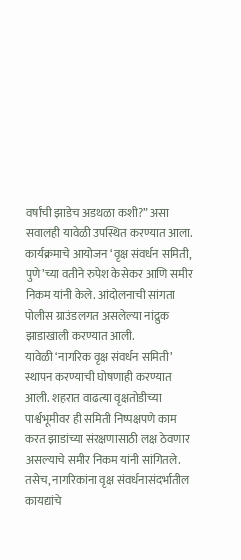वर्षांची झाडेच अडथळा कशी?” असा सवालही यावेळी उपस्थित करण्यात आला.
कार्यक्रमाचे आयोजन ‘वृक्ष संवर्धन समिती, पुणे’च्या वतीने रुपेश केसेकर आणि समीर निकम यांनी केले. आंदोलनाची सांगता पोलीस ग्राउंडलगत असलेल्या नांद्रुक झाडाखाली करण्यात आली.
यावेळी ‘नागरिक वृक्ष संवर्धन समिती’ स्थापन करण्याची घोषणाही करण्यात आली. शहरात वाढत्या वृक्षतोडीच्या पार्श्वभूमीवर ही समिती निष्पक्षपणे काम करत झाडांच्या संरक्षणासाठी लक्ष ठेवणार असल्याचे समीर निकम यांनी सांगितले. तसेच, नागरिकांना वृक्ष संवर्धनासंदर्भातील कायद्यांचे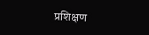प्रशिक्षण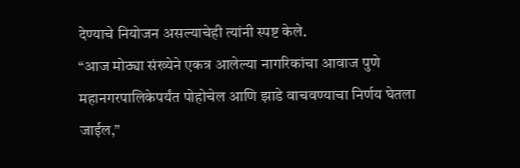देण्याचे नियोजन असल्याचेही त्यांनी स्पष्ट केले.
“आज मोठ्या संख्येने एकत्र आलेल्या नागरिकांचा आवाज पुणे महानगरपालिकेपर्यंत पोहोचेल आणि झाडे वाचवण्याचा निर्णय घेतला जाईल,”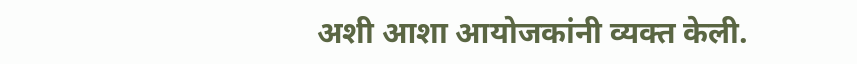अशी आशा आयोजकांनी व्यक्त केली.